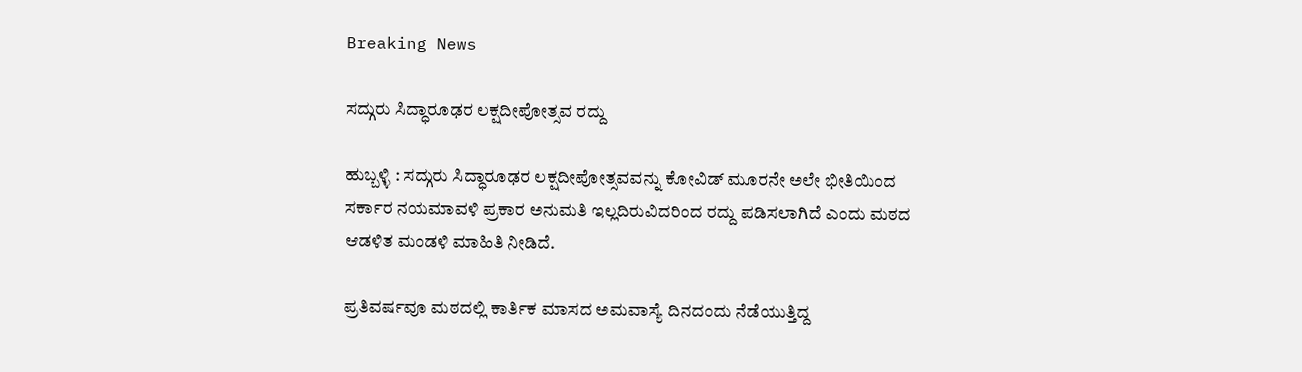Breaking News

ಸದ್ಗುರು ಸಿದ್ಧಾರೂಢರ ಲಕ್ಷದೀಪೋತ್ಸವ ರದ್ದು

ಹುಬ್ಬಳ್ಳಿ : ಸದ್ಗುರು ಸಿದ್ಧಾರೂಢರ ಲಕ್ಷದೀಪೋತ್ಸವವನ್ನು ಕೋವಿಡ್‌ ಮೂರನೇ ಅಲೇ ಭೀತಿಯಿಂದ ಸರ್ಕಾರ ನಯಮಾವಳಿ ಪ್ರಕಾರ ಅನುಮತಿ ಇಲ್ಲದಿರುವಿದರಿಂದ ರದ್ದು ಪಡಿಸಲಾಗಿದೆ ಎಂದು ಮಠದ ಆಡಳಿತ ಮಂಡಳಿ ಮಾಹಿತಿ ನೀಡಿದೆ.

ಪ್ರತಿವರ್ಷವೂ ಮಠದಲ್ಲಿ ಕಾರ್ತಿಕ ಮಾಸದ ಅಮವಾಸ್ಯೆ ದಿನದಂದು ನೆಡೆಯುತ್ತಿದ್ದ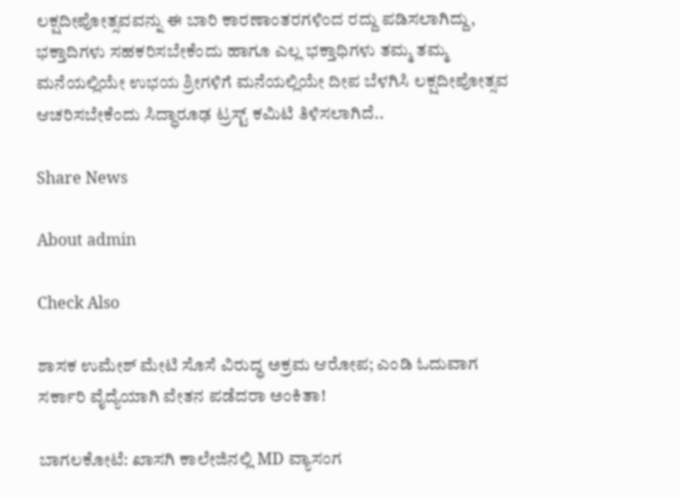ಲಕ್ಷದೀಪೋತ್ಸವವನ್ನು ಈ ಬಾರಿ ಕಾರಣಾಂತರಗಳಿಂದ ರದ್ದು ಪಡಿಸಲಾಗಿದ್ದು, ಭಕ್ತಾದಿಗಳು ಸಹಕರಿಸಬೇಕೆಂದು ಹಾಗೂ ಎಲ್ಲ ಭಕ್ತಾಧಿಗಳು ತಮ್ಮ ತಮ್ಮ ಮನೆಯಲ್ಲಿಯೇ ಉಭಯ ಶ್ರೀಗಳಿಗೆ ಮನೆಯಲ್ಲಿಯೇ ದೀಪ ಬೆಳಗಿಸಿ ಲಕ್ಷದೀಪೋತ್ಸವ ಆಚರಿಸಬೇಕೆಂದು ಸಿದ್ಧಾರೂಢ ಟ್ರಸ್ಟ್‌ ಕಮಿಟಿ ತಿಳಿಸಲಾಗಿದೆ..

Share News

About admin

Check Also

ಶಾಸಕ ಉಮೇಶ್ ಮೇಟಿ ಸೊಸೆ ವಿರುದ್ಧ ಅಕ್ರಮ ಆರೋಪ; ಎಂಡಿ ಓದುವಾಗ ಸರ್ಕಾರಿ ವೈದ್ಯೆಯಾಗಿ ವೇತನ ಪಡೆದರಾ ಅಂಕಿತಾ!

ಬಾಗಲಕೋಟೆ: ಖಾಸಗಿ ಕಾಲೇಜಿನಲ್ಲಿ MD ವ್ಯಾಸಂಗ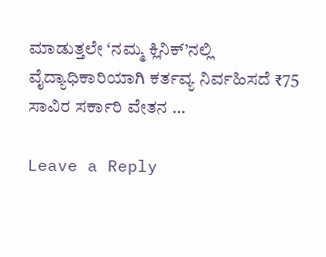ಮಾಡುತ್ತಲೇ ‘ನಮ್ಮ ಕ್ಲಿನಿಕ್’ನಲ್ಲಿ ವೈದ್ಯಾಧಿಕಾರಿಯಾಗಿ ಕರ್ತವ್ಯ ನಿರ್ವಹಿಸದೆ ₹75 ಸಾವಿರ ಸರ್ಕಾರಿ ವೇತನ …

Leave a Reply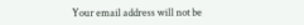Your email address will not be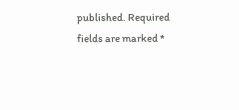published. Required fields are marked *